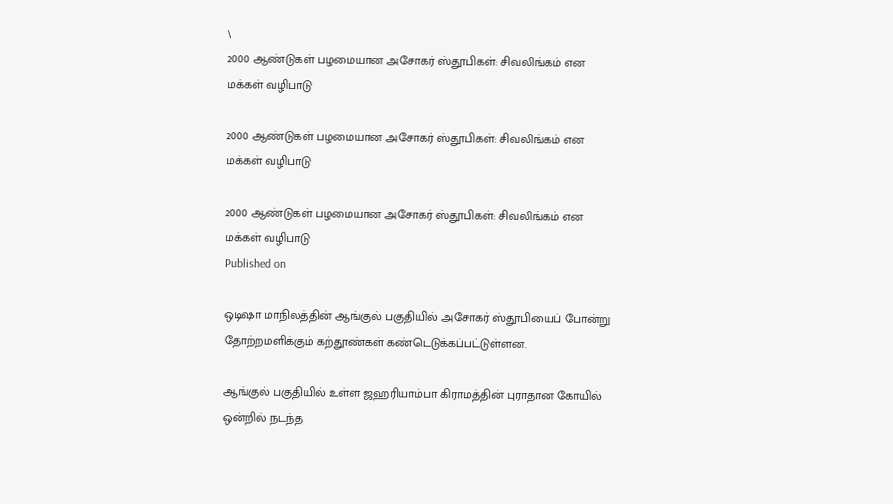\
2000 ஆண்டுகள் பழமையான அசோகர் ஸ்தூபிகள்: சிவலிங்கம் என மக்கள் வழிபாடு

2000 ஆண்டுகள் பழமையான அசோகர் ஸ்தூபிகள்: சிவலிங்கம் என மக்கள் வழிபாடு

2000 ஆண்டுகள் பழமையான அசோகர் ஸ்தூபிகள்: சிவலிங்கம் என மக்கள் வழிபாடு
Published on

ஒடிஷா மாநிலத்தின் ஆங்குல் பகுதியில் அசோகர் ஸ்தூபியைப் போன்று தோற்றமளிக்கும் கற்தூண்கள் கண்டெடுக்கப்பட்டுள்ளன.

ஆங்குல் பகுதியில் உள்ள ஜஹரியாம்பா கிராமத்தின் புராதான கோயில் ஒன்றில் நடந்த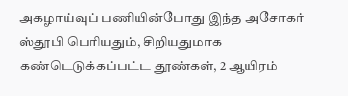அகழாய்வுப் பணியின்போது இந்த அசோகர் ஸ்தூபி பெரியதும், சிறியதுமாக கண்டெடுக்கப்பட்ட தூண்கள், 2 ஆயிரம்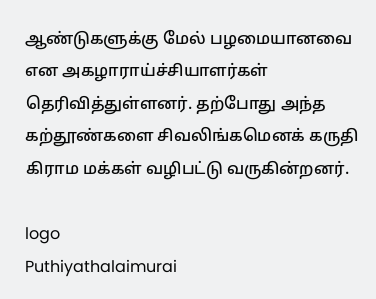ஆண்டுகளுக்கு மேல் பழமையானவை என அகழாராய்ச்சியாளர்கள் தெரிவித்துள்ளனர். தற்போது அந்த கற்தூண்களை சிவலிங்கமெனக் கருதி கிராம மக்கள் வழிபட்டு வருகின்றனர்.

logo
Puthiyathalaimurai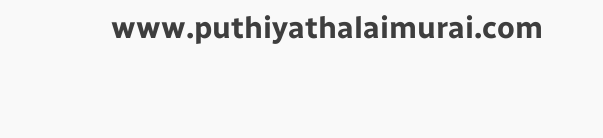www.puthiyathalaimurai.com